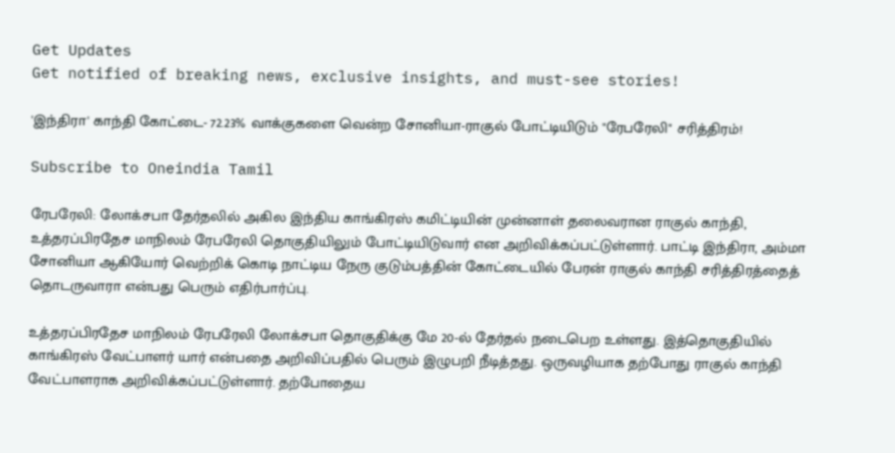Get Updates
Get notified of breaking news, exclusive insights, and must-see stories!

'இந்திரா' காந்தி கோட்டை- 72.23% வாக்குகளை வென்ற சோனியா-ராகுல் போட்டியிடும் "ரேபரேலி" சரித்திரம்!

Subscribe to Oneindia Tamil

ரேபரேலி: லோக்சபா தேர்தலில் அகில இந்திய காங்கிரஸ் கமிட்டியின் முன்னாள் தலைவரான ராகுல் காந்தி, உத்தரப்பிரதேச மாநிலம் ரேபரேலி தொகுதியிலும் போட்டியிடுவார் என அறிவிக்கப்பட்டுள்ளார். பாட்டி இந்திரா, அம்மா சோனியா ஆகியோர் வெற்றிக் கொடி நாட்டிய நேரு குடும்பத்தின் கோட்டையில் பேரன் ராகுல் காந்தி சரித்திரத்தைத் தொடருவாரா என்பது பெரும் எதிர்பார்ப்பு.

உத்தரப்பிரதேச மாநிலம் ரேபரேலி லோக்சபா தொகுதிக்கு மே 20-ல் தேர்தல் நடைபெற உள்ளது. இத்தொகுதியில் காங்கிரஸ் வேட்பாளர் யார் என்பதை அறிவிப்பதில் பெரும் இழுபறி நீடித்தது. ஒருவழியாக தற்போது ராகுல் காந்தி வேட்பாளராக அறிவிக்கப்பட்டுள்ளார். தற்போதைய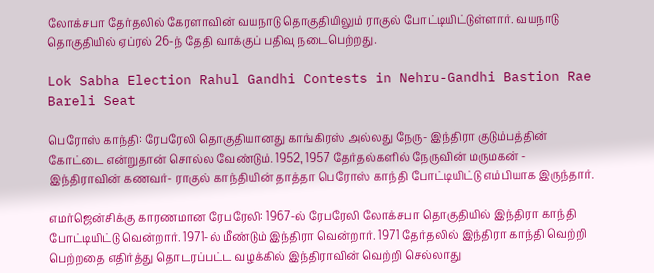லோக்சபா தேர்தலில் கேரளாவின் வயநாடு தொகுதியிலும் ராகுல் போட்டியிட்டுள்ளார். வயநாடு தொகுதியில் ஏப்ரல் 26-ந் தேதி வாக்குப் பதிவு நடைபெற்றது.

Lok Sabha Election Rahul Gandhi Contests in Nehru-Gandhi Bastion Rae Bareli Seat

பெரோஸ் காந்தி: ரேபரேலி தொகுதியானது காங்கிரஸ் அல்லது நேரு- இந்திரா குடும்பத்தின் கோட்டை என்றுதான் சொல்ல வேண்டும். 1952, 1957 தேர்தல்களில் நேருவின் மருமகன் - இந்திராவின் கணவர்- ராகுல் காந்தியின் தாத்தா பெரோஸ் காந்தி போட்டியிட்டு எம்பியாக இருந்தார்.

எமர்ஜென்சிக்கு காரணமான ரேபரேலி: 1967-ல் ரேபரேலி லோக்சபா தொகுதியில் இந்திரா காந்தி போட்டியிட்டு வென்றார். 1971-ல் மீண்டும் இந்திரா வென்றார். 1971 தேர்தலில் இந்திரா காந்தி வெற்றி பெற்றதை எதிர்த்து தொடரப்பட்ட வழக்கில் இந்திராவின் வெற்றி செல்லாது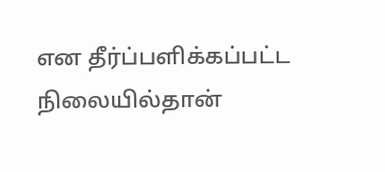என தீர்ப்பளிக்கப்பட்ட நிலையில்தான்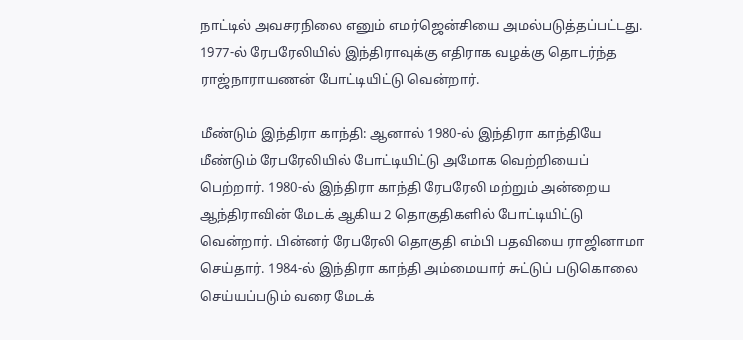நாட்டில் அவசரநிலை எனும் எமர்ஜென்சியை அமல்படுத்தப்பட்டது. 1977-ல் ரேபரேலியில் இந்திராவுக்கு எதிராக வழக்கு தொடர்ந்த ராஜ்நாராயணன் போட்டியிட்டு வென்றார்.

மீண்டும் இந்திரா காந்தி: ஆனால் 1980-ல் இந்திரா காந்தியே மீண்டும் ரேபரேலியில் போட்டியிட்டு அமோக வெற்றியைப் பெற்றார். 1980-ல் இந்திரா காந்தி ரேபரேலி மற்றும் அன்றைய ஆந்திராவின் மேடக் ஆகிய 2 தொகுதிகளில் போட்டியிட்டு வென்றார். பின்னர் ரேபரேலி தொகுதி எம்பி பதவியை ராஜினாமா செய்தார். 1984-ல் இந்திரா காந்தி அம்மையார் சுட்டுப் படுகொலை செய்யப்படும் வரை மேடக்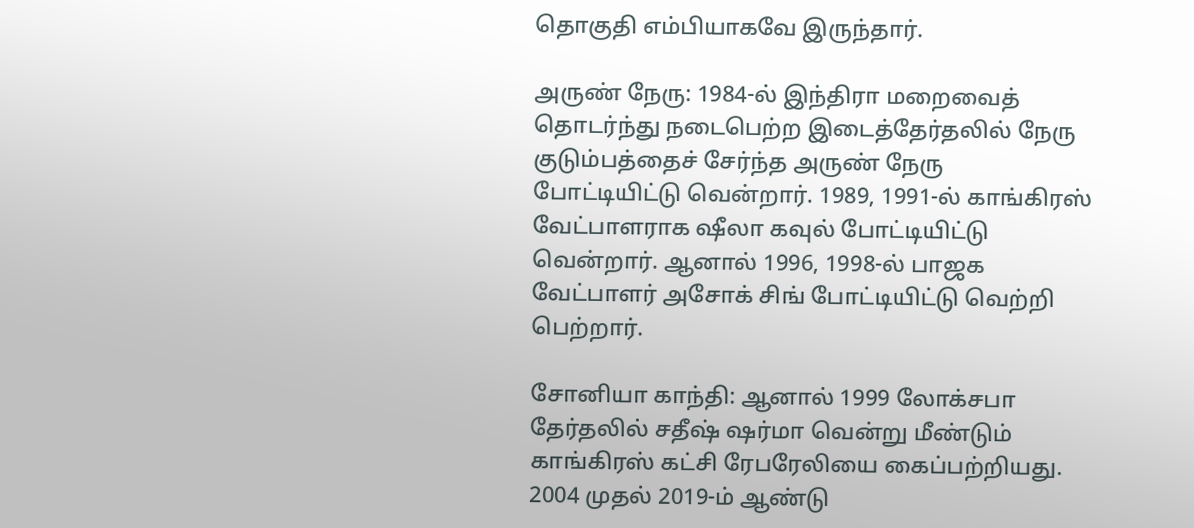தொகுதி எம்பியாகவே இருந்தார்.

அருண் நேரு: 1984-ல் இந்திரா மறைவைத் தொடர்ந்து நடைபெற்ற இடைத்தேர்தலில் நேரு குடும்பத்தைச் சேர்ந்த அருண் நேரு போட்டியிட்டு வென்றார். 1989, 1991-ல் காங்கிரஸ் வேட்பாளராக ஷீலா கவுல் போட்டியிட்டு வென்றார். ஆனால் 1996, 1998-ல் பாஜக வேட்பாளர் அசோக் சிங் போட்டியிட்டு வெற்றி பெற்றார்.

சோனியா காந்தி: ஆனால் 1999 லோக்சபா தேர்தலில் சதீஷ் ஷர்மா வென்று மீண்டும் காங்கிரஸ் கட்சி ரேபரேலியை கைப்பற்றியது. 2004 முதல் 2019-ம் ஆண்டு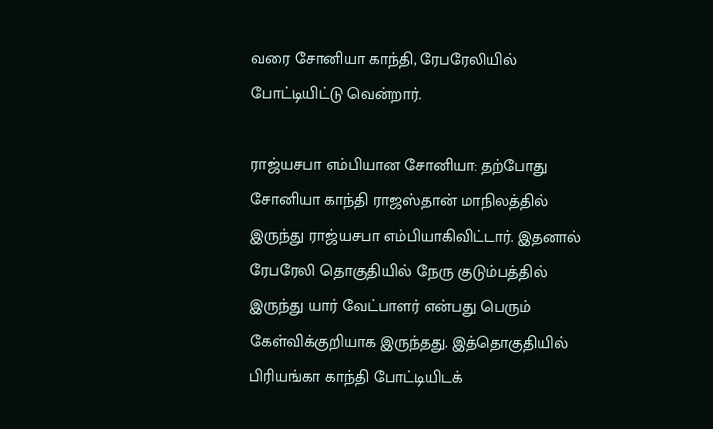வரை சோனியா காந்தி, ரேபரேலியில் போட்டியிட்டு வென்றார்.

ராஜ்யசபா எம்பியான சோனியா: தற்போது சோனியா காந்தி ராஜஸ்தான் மாநிலத்தில் இருந்து ராஜ்யசபா எம்பியாகிவிட்டார். இதனால் ரேபரேலி தொகுதியில் நேரு குடும்பத்தில் இருந்து யார் வேட்பாளர் என்பது பெரும் கேள்விக்குறியாக இருந்தது. இத்தொகுதியில் பிரியங்கா காந்தி போட்டியிடக்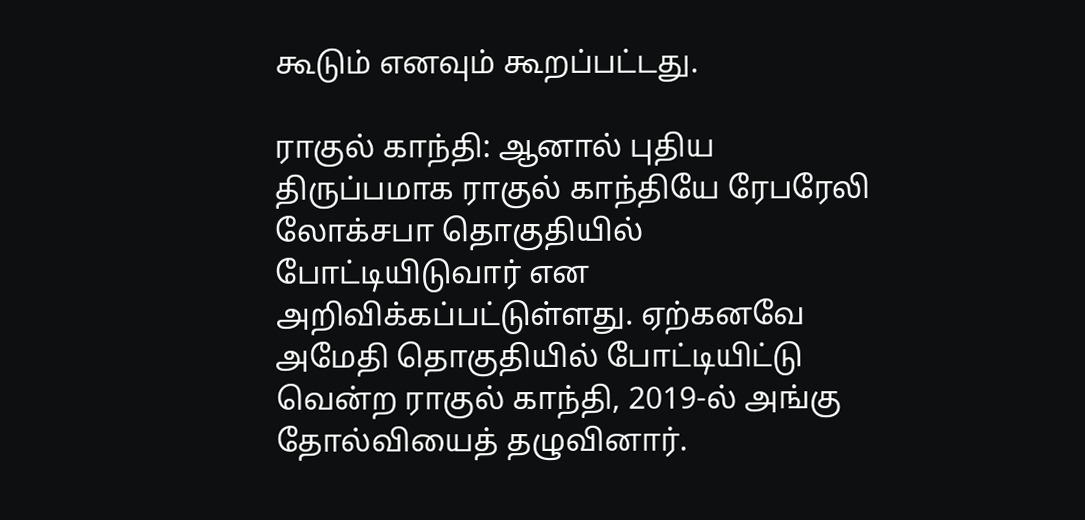கூடும் எனவும் கூறப்பட்டது.

ராகுல் காந்தி: ஆனால் புதிய திருப்பமாக ராகுல் காந்தியே ரேபரேலி லோக்சபா தொகுதியில் போட்டியிடுவார் என அறிவிக்கப்பட்டுள்ளது. ஏற்கனவே அமேதி தொகுதியில் போட்டியிட்டு வென்ற ராகுல் காந்தி, 2019-ல் அங்கு தோல்வியைத் தழுவினார்.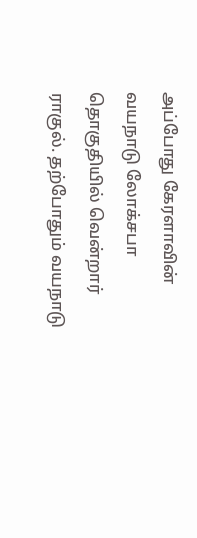அப்போது கேரளாவின் வயநாடு லோக்சபா தொகுதியில் வென்றார் ராகுல். தற்போதும் வயநாடு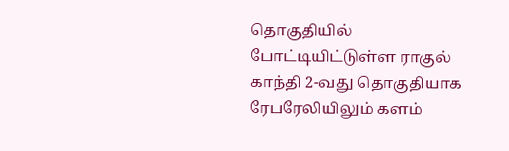தொகுதியில் போட்டியிட்டுள்ள ராகுல் காந்தி 2-வது தொகுதியாக ரேபரேலியிலும் களம்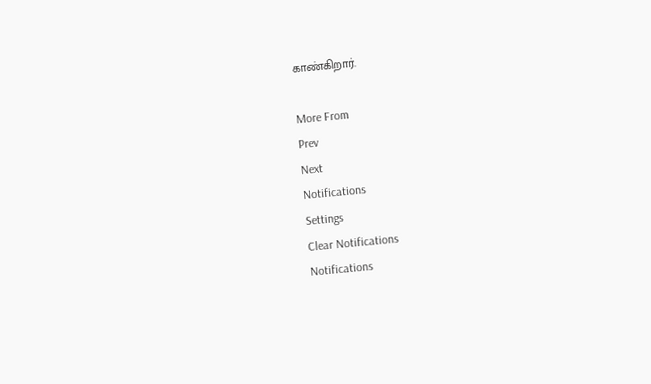காண்கிறார்.

More From
Prev
Next
Notifications
Settings
Clear Notifications
Notifications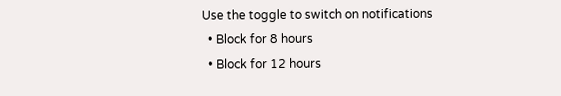Use the toggle to switch on notifications
  • Block for 8 hours
  • Block for 12 hours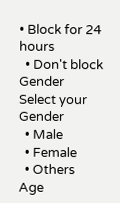• Block for 24 hours
  • Don't block
Gender
Select your Gender
  • Male
  • Female
  • Others
Age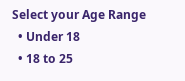Select your Age Range
  • Under 18
  • 18 to 25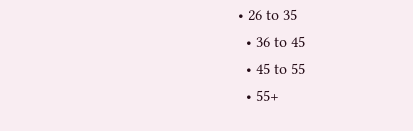• 26 to 35
  • 36 to 45
  • 45 to 55
  • 55+